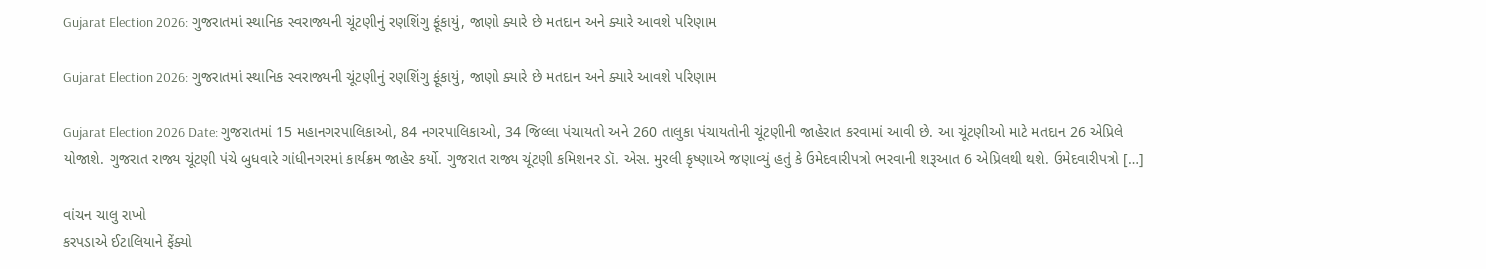Gujarat Election 2026: ગુજરાતમાં સ્થાનિક સ્વરાજ્યની ચૂંટણીનું રણશિંગુ ફૂંકાયું, જાણો ક્યારે છે મતદાન અને ક્યારે આવશે પરિણામ

Gujarat Election 2026: ગુજરાતમાં સ્થાનિક સ્વરાજ્યની ચૂંટણીનું રણશિંગુ ફૂંકાયું, જાણો ક્યારે છે મતદાન અને ક્યારે આવશે પરિણામ

Gujarat Election 2026 Date: ગુજરાતમાં 15 મહાનગરપાલિકાઓ, 84 નગરપાલિકાઓ, 34 જિલ્લા પંચાયતો અને 260 તાલુકા પંચાયતોની ચૂંટણીની જાહેરાત કરવામાં આવી છે. આ ચૂંટણીઓ માટે મતદાન 26 એપ્રિલે યોજાશે. ગુજરાત રાજ્ય ચૂંટણી પંચે બુધવારે ગાંધીનગરમાં કાર્યક્રમ જાહેર કર્યો. ગુજરાત રાજ્ય ચૂંટણી કમિશનર ડૉ. એસ. મુરલી કૃષ્ણાએ જણાવ્યું હતું કે ઉમેદવારીપત્રો ભરવાની શરૂઆત 6 એપ્રિલથી થશે. ઉમેદવારીપત્રો […]

વાંચન ચાલુ રાખો
કરપડાએ ઈટાલિયાને ફેંક્યો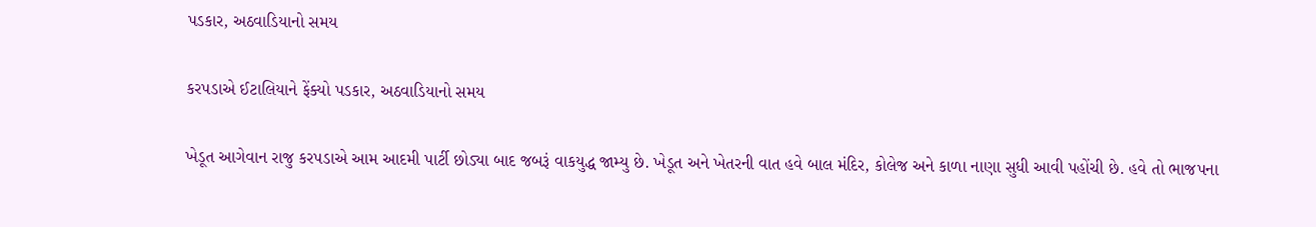પડકાર, અઠવાડિયાનો સમય

કરપડાએ ઈટાલિયાને ફેંક્યો પડકાર, અઠવાડિયાનો સમય

ખેડૂત આગેવાન રાજુ કરપડાએ આમ આદમી પાર્ટી છોડ્યા બાદ જબરૂં વાકયુદ્ધ જામ્યુ છે. ખેડૂત અને ખેતરની વાત હવે બાલ મંદિર, કોલેજ અને કાળા નાણા સુધી આવી પહોંચી છે. હવે તો ભાજપના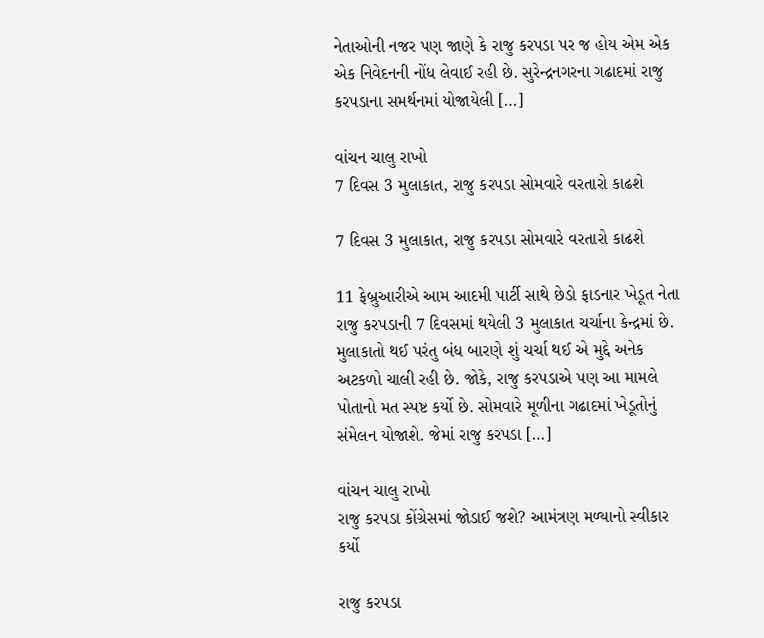નેતાઓની નજર પણ જાણે કે રાજુ કરપડા પર જ હોય એમ એક એક નિવેદનની નોંધ લેવાઈ રહી છે. સુરેન્દ્રનગરના ગઢાદમાં રાજુ કરપડાના સમર્થનમાં યોજાયેલી […]

વાંચન ચાલુ રાખો
7 દિવસ 3 મુલાકાત, રાજુ કરપડા સોમવારે વરતારો કાઢશે

7 દિવસ 3 મુલાકાત, રાજુ કરપડા સોમવારે વરતારો કાઢશે

11 ફેબ્રુઆરીએ આમ આદમી પાર્ટી સાથે છેડો ફાડનાર ખેડૂત નેતા રાજુ કરપડાની 7 દિવસમાં થયેલી 3 મુલાકાત ચર્ચાના કેન્દ્રમાં છે. મુલાકાતો થઈ પરંતુ બંધ બારણે શું ચર્ચા થઈ એ મુદ્દે અનેક અટકળો ચાલી રહી છે. જોકે, રાજુ કરપડાએ પણ આ મામલે પોતાનો મત સ્પષ્ટ કર્યો છે. સોમવારે મૂળીના ગઢાદમાં ખેડૂતોનું સંમેલન યોજાશે. જેમાં રાજુ કરપડા […]

વાંચન ચાલુ રાખો
રાજુ કરપડા કોંગ્રેસમાં જોડાઈ જશે? આમંત્રણ મળ્યાનો સ્વીકાર કર્યો

રાજુ કરપડા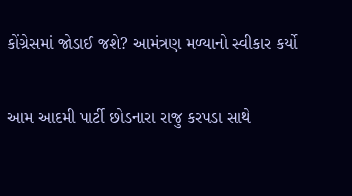કોંગ્રેસમાં જોડાઈ જશે? આમંત્રણ મળ્યાનો સ્વીકાર કર્યો

આમ આદમી પાર્ટી છોડનારા રાજુ કરપડા સાથે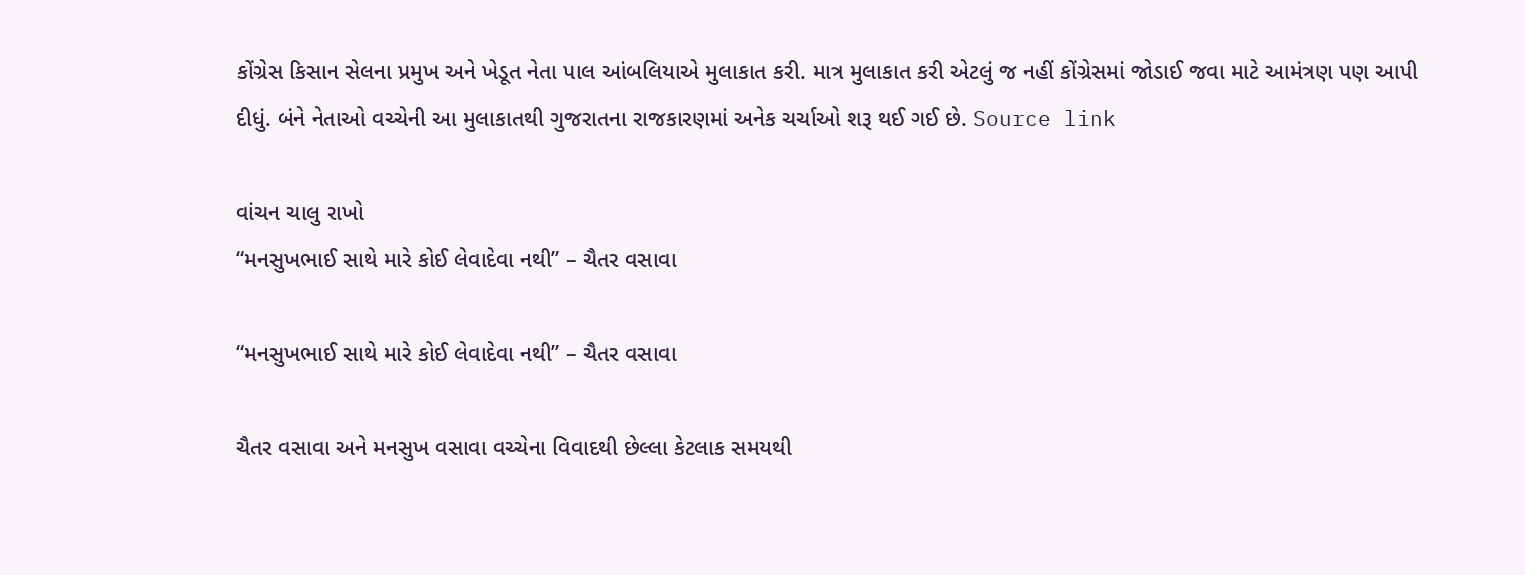કોંગ્રેસ કિસાન સેલના પ્રમુખ અને ખેડૂત નેતા પાલ આંબલિયાએ મુલાકાત કરી. માત્ર મુલાકાત કરી એટલું જ નહીં કોંગ્રેસમાં જોડાઈ જવા માટે આમંત્રણ પણ આપી દીધું. બંને નેતાઓ વચ્ચેની આ મુલાકાતથી ગુજરાતના રાજકારણમાં અનેક ચર્ચાઓ શરૂ થઈ ગઈ છે. Source link

વાંચન ચાલુ રાખો
“મનસુખભાઈ સાથે મારે કોઈ લેવાદેવા નથી” – ચૈતર વસાવા

“મનસુખભાઈ સાથે મારે કોઈ લેવાદેવા નથી” – ચૈતર વસાવા

ચૈતર વસાવા અને મનસુખ વસાવા વચ્ચેના વિવાદથી છેલ્લા કેટલાક સમયથી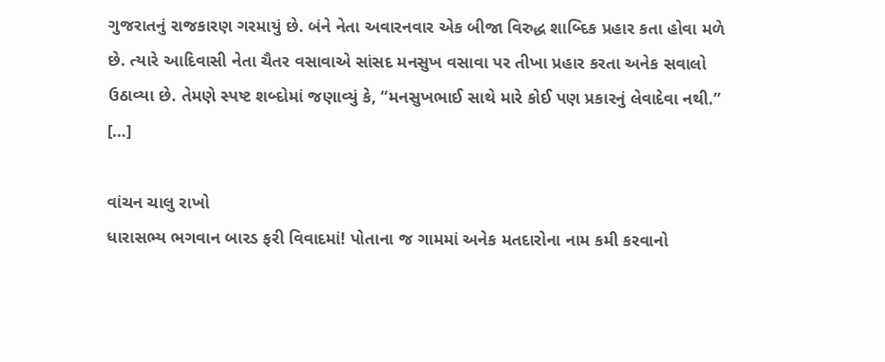ગુજરાતનું રાજકારણ ગરમાયું છે. બંને નેતા અવારનવાર એક બીજા વિરુદ્ધ શાબ્દિક પ્રહાર કતા હોવા મળે છે. ત્યારે આદિવાસી નેતા ચૈતર વસાવાએ સાંસદ મનસુખ વસાવા પર તીખા પ્રહાર કરતા અનેક સવાલો ઉઠાવ્યા છે. તેમણે સ્પષ્ટ શબ્દોમાં જણાવ્યું કે, “મનસુખભાઈ સાથે મારે કોઈ પણ પ્રકારનું લેવાદેવા નથી.” […]

વાંચન ચાલુ રાખો
ધારાસભ્ય ભગવાન બારડ ફરી વિવાદમાં! પોતાના જ ગામમાં અનેક મતદારોના નામ કમી કરવાનો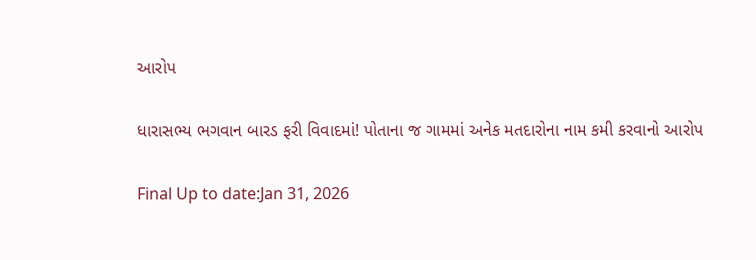આરોપ

ધારાસભ્ય ભગવાન બારડ ફરી વિવાદમાં! પોતાના જ ગામમાં અનેક મતદારોના નામ કમી કરવાનો આરોપ

Final Up to date:Jan 31, 2026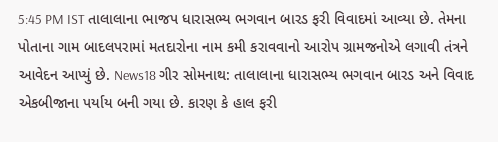5:45 PM IST તાલાલાના ભાજપ ધારાસભ્ય ભગવાન બારડ ફરી વિવાદમાં આવ્યા છે. તેમના પોતાના ગામ બાદલપરામાં મતદારોના નામ કમી કરાવવાનો આરોપ ગ્રામજનોએ લગાવી તંત્રને આવેદન આપ્યું છે. News18 ગીર સોમનાથ: તાલાલાના ધારાસભ્ય ભગવાન બારડ અને વિવાદ એકબીજાના પર્યાય બની ગયા છે. કારણ કે હાલ ફરી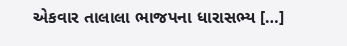એકવાર તાલાલા ભાજપના ધારાસભ્ય […]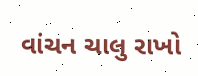વાંચન ચાલુ રાખો